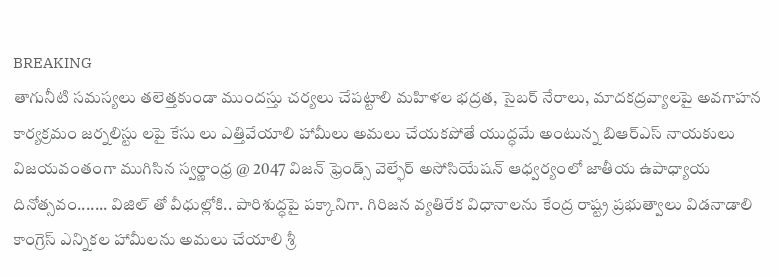BREAKING
తాగునీటి సమస్యలు తలెత్తకుండా ముందస్తు చర్యలు చేపట్టాలి మహిళల భద్రత, సైబర్ నేరాలు, మాదకద్రవ్యాలపై అవగాహన కార్యక్రమం జర్నలిస్టు లపై కేసు లు ఎత్తివేయాలి హామీలు అమలు చేయకపోతే యుద్ధమే అంటున్న బిఆర్ఎస్ నాయకులు విజయవంతంగా ముగిసిన స్వర్ణాంధ్ర @ 2047 విజన్ ఫ్రెండ్స్ వెల్ఫేర్ అసోసియేషన్ ఆధ్వర్యంలో జాతీయ ఉపాధ్యాయ దినోత్సవం....... విజిల్ తో వీధుల్లోకి.. పారిశుద్ధపై పక్కానిగా. గిరిజన వ్యతిరేక విధానాలను కేంద్ర రాష్ట్ర ప్రభుత్వాలు విడనాడాలి కాంగ్రెస్ ఎన్నికల హామీలను అమలు చేయాలి శ్రీ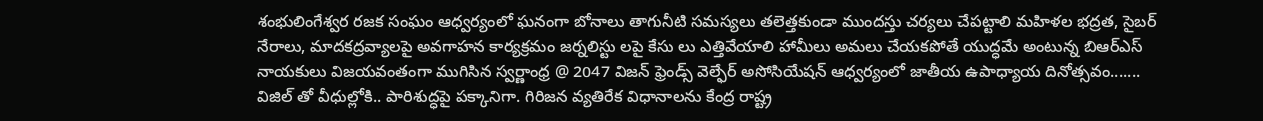శంభులింగేశ్వర రజక సంఘం ఆధ్వర్యంలో ఘనంగా బోనాలు తాగునీటి సమస్యలు తలెత్తకుండా ముందస్తు చర్యలు చేపట్టాలి మహిళల భద్రత, సైబర్ నేరాలు, మాదకద్రవ్యాలపై అవగాహన కార్యక్రమం జర్నలిస్టు లపై కేసు లు ఎత్తివేయాలి హామీలు అమలు చేయకపోతే యుద్ధమే అంటున్న బిఆర్ఎస్ నాయకులు విజయవంతంగా ముగిసిన స్వర్ణాంధ్ర @ 2047 విజన్ ఫ్రెండ్స్ వెల్ఫేర్ అసోసియేషన్ ఆధ్వర్యంలో జాతీయ ఉపాధ్యాయ దినోత్సవం....... విజిల్ తో వీధుల్లోకి.. పారిశుద్ధపై పక్కానిగా. గిరిజన వ్యతిరేక విధానాలను కేంద్ర రాష్ట్ర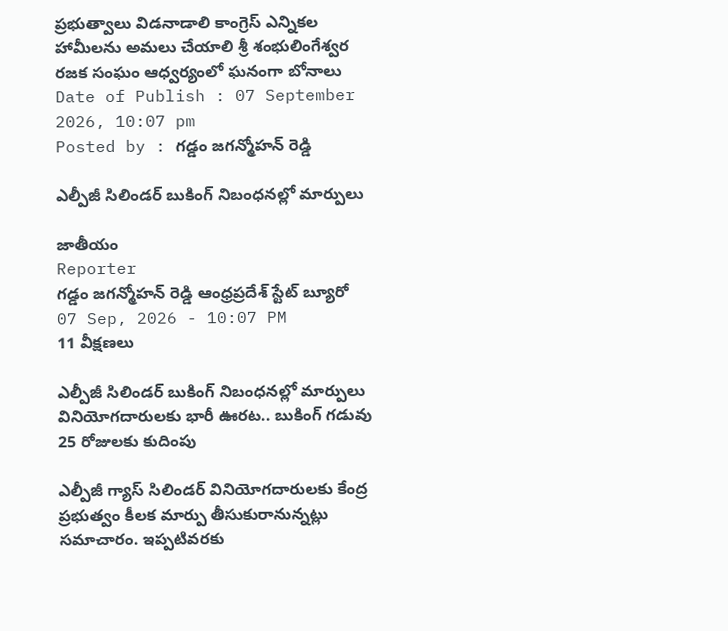ప్రభుత్వాలు విడనాడాలి కాంగ్రెస్ ఎన్నికల హామీలను అమలు చేయాలి శ్రీ శంభులింగేశ్వర రజక సంఘం ఆధ్వర్యంలో ఘనంగా బోనాలు
Date of Publish : 07 September 2026, 10:07 pm
Posted by : గడ్డం జగన్మోహన్ రెడ్డి

ఎల్పీజీ సిలిండర్‌ బుకింగ్‌ నిబంధనల్లో మార్పులు

జాతీయం
Reporter
గడ్డం జగన్మోహన్ రెడ్డి ఆంధ్రప్రదేశ్ స్టేట్ బ్యూరో
07 Sep, 2026 - 10:07 PM
11 వీక్షణలు

ఎల్పీజీ సిలిండర్‌ బుకింగ్‌ నిబంధనల్లో మార్పులు  వినియోగదారులకు భారీ ఊరట.. బుకింగ్‌ గడువు 25 రోజులకు కుదింపు

ఎల్పీజీ గ్యాస్‌ సిలిండర్‌ వినియోగదారులకు కేంద్ర ప్రభుత్వం కీలక మార్పు తీసుకురానున్నట్లు సమాచారం. ఇప్పటివరకు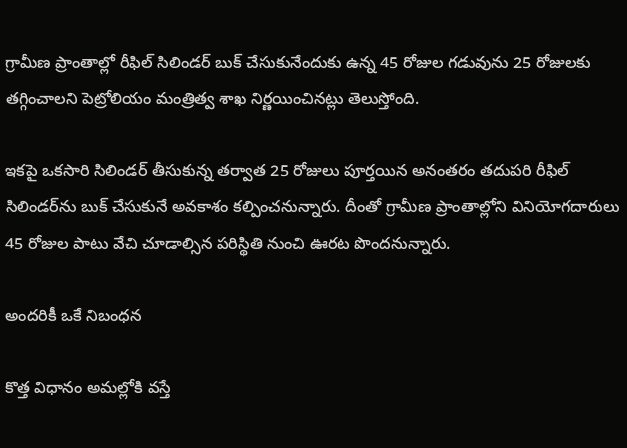గ్రామీణ ప్రాంతాల్లో రీఫిల్‌ సిలిండర్‌ బుక్‌ చేసుకునేందుకు ఉన్న 45 రోజుల గడువును 25 రోజులకు తగ్గించాలని పెట్రోలియం మంత్రిత్వ శాఖ నిర్ణయించినట్లు తెలుస్తోంది.

ఇకపై ఒకసారి సిలిండర్‌ తీసుకున్న తర్వాత 25 రోజులు పూర్తయిన అనంతరం తదుపరి రీఫిల్‌ సిలిండర్‌ను బుక్‌ చేసుకునే అవకాశం కల్పించనున్నారు. దీంతో గ్రామీణ ప్రాంతాల్లోని వినియోగదారులు 45 రోజుల పాటు వేచి చూడాల్సిన పరిస్థితి నుంచి ఊరట పొందనున్నారు.

అందరికీ ఒకే నిబంధన

కొత్త విధానం అమల్లోకి వస్తే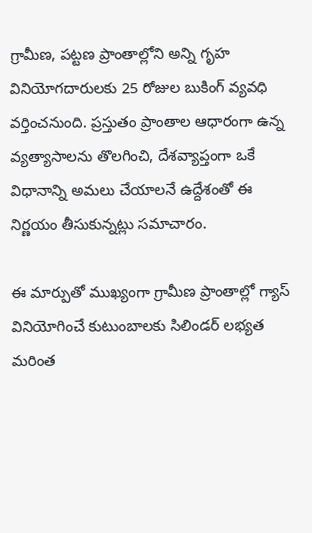గ్రామీణ, పట్టణ ప్రాంతాల్లోని అన్ని గృహ వినియోగదారులకు 25 రోజుల బుకింగ్‌ వ్యవధి వర్తించనుంది. ప్రస్తుతం ప్రాంతాల ఆధారంగా ఉన్న వ్యత్యాసాలను తొలగించి, దేశవ్యాప్తంగా ఒకే విధానాన్ని అమలు చేయాలనే ఉద్దేశంతో ఈ నిర్ణయం తీసుకున్నట్లు సమాచారం.

ఈ మార్పుతో ముఖ్యంగా గ్రామీణ ప్రాంతాల్లో గ్యాస్‌ వినియోగించే కుటుంబాలకు సిలిండర్‌ లభ్యత మరింత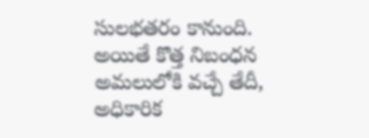సులభతరం కానుంది. అయితే కొత్త నిబంధన అమలులోకి వచ్చే తేదీ, అధికారిక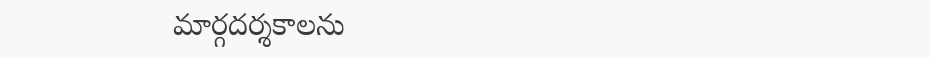మార్గదర్శకాలను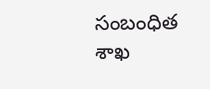సంబంధిత శాఖ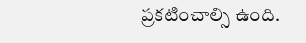ప్రకటించాల్సి ఉంది.